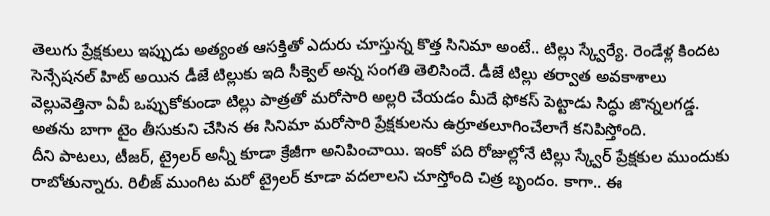తెలుగు ప్రేక్షకులు ఇప్పుడు అత్యంత ఆసక్తితో ఎదురు చూస్తున్న కొత్త సినిమా అంటే.. టిల్లు స్క్వేర్యే. రెండేళ్ల కిందట సెన్సేషనల్ హిట్ అయిన డీజే టిల్లుకు ఇది సీక్వెల్ అన్న సంగతి తెలిసిందే. డీజే టిల్లు తర్వాత అవకాశాలు వెల్లువెత్తినా ఏవీ ఒప్పుకోకుండా టిల్లు పాత్రతో మరోసారి అల్లరి చేయడం మీదే ఫోకస్ పెట్టాడు సిద్ధు జొన్నలగడ్డ. అతను బాగా టైం తీసుకుని చేసిన ఈ సినిమా మరోసారి ప్రేక్షకులను ఉర్రూతలూగించేలాగే కనిపిస్తోంది.
దీని పాటలు, టీజర్, ట్రైలర్ అన్నీ కూడా క్రేజీగా అనిపించాయి. ఇంకో పది రోజుల్లోనే టిల్లు స్క్వేర్ ప్రేక్షకుల ముందుకు రాబోతున్నారు. రిలీజ్ ముంగిట మరో ట్రైలర్ కూడా వదలాలని చూస్తోంది చిత్ర బృందం. కాగా.. ఈ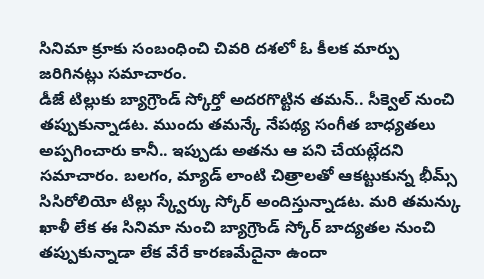సినిమా క్రూకు సంబంధించి చివరి దశలో ఓ కీలక మార్పు జరిగినట్లు సమాచారం.
డీజే టిల్లుకు బ్యాగ్రౌండ్ స్కోర్తో అదరగొట్టిన తమన్.. సీక్వెల్ నుంచి తప్పుకున్నాడట. ముందు తమన్కే నేపథ్య సంగీత బాధ్యతలు అప్పగించారు కానీ.. ఇప్పుడు అతను ఆ పని చేయట్లేదని సమాచారం. బలగం, మ్యాడ్ లాంటి చిత్రాలతో ఆకట్టుకున్న భీమ్స్ సిసిరోలియో టిల్లు స్క్వేర్కు స్కోర్ అందిస్తున్నాడట. మరి తమన్కు ఖాళీ లేక ఈ సినిమా నుంచి బ్యాగ్రౌండ్ స్కోర్ బాద్యతల నుంచి తప్పుకున్నాడా లేక వేరే కారణమేదైనా ఉందా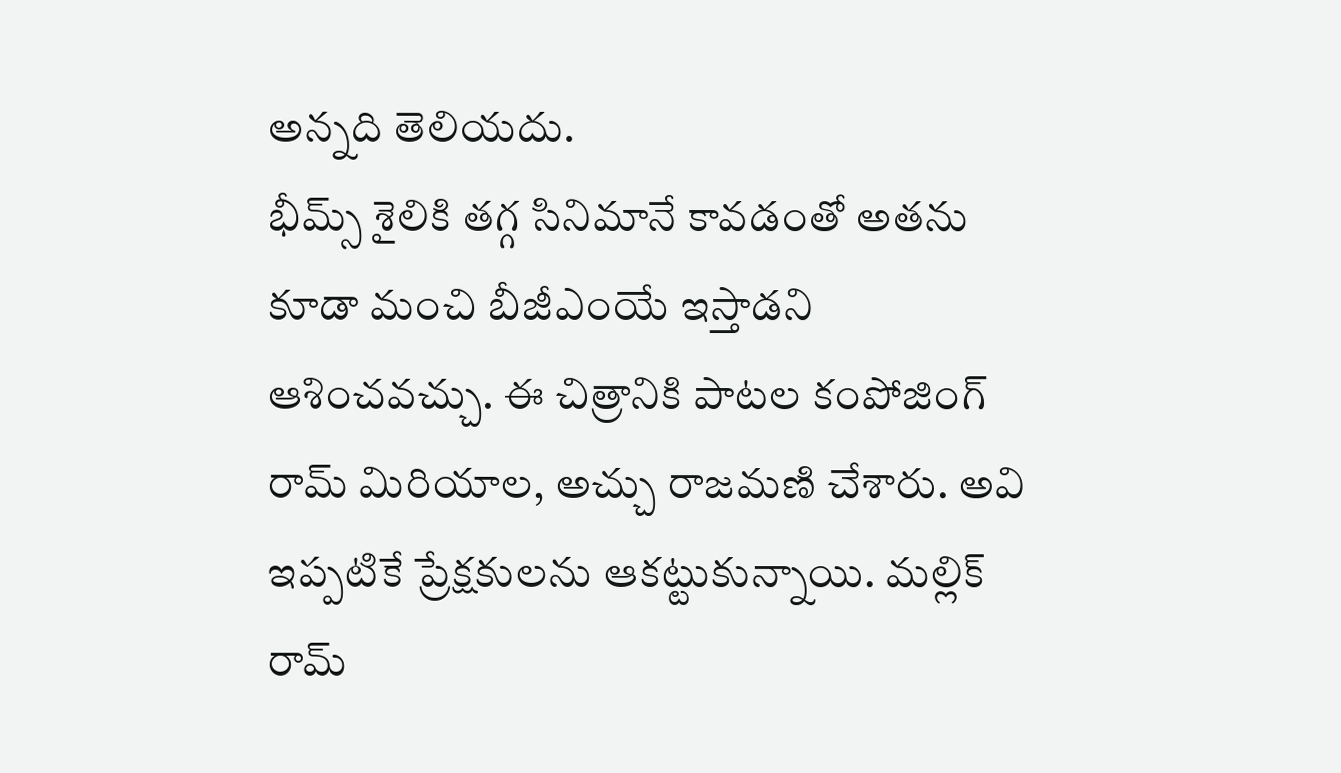అన్నది తెలియదు.
భీమ్స్ శైలికి తగ్గ సినిమానే కావడంతో అతను కూడా మంచి బీజీఎంయే ఇస్తాడని ఆశించవచ్చు. ఈ చిత్రానికి పాటల కంపోజింగ్ రామ్ మిరియాల, అచ్చు రాజమణి చేశారు. అవి ఇప్పటికే ప్రేక్షకులను ఆకట్టుకున్నాయి. మల్లిక్ రామ్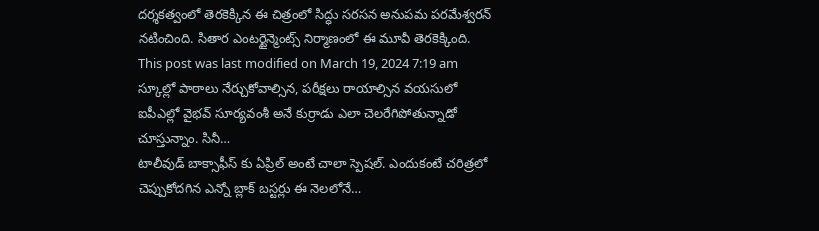దర్శకత్వంలో తెరకెక్కిన ఈ చిత్రంలో సిద్ధు సరసన అనుపమ పరమేశ్వరన్ నటించింది. సితార ఎంటర్టైన్మెంట్స్ నిర్మాణంలో ఈ మూవీ తెరకెక్కింది.
This post was last modified on March 19, 2024 7:19 am
స్కూల్లో పాఠాలు నేర్చుకోవాల్సిన, పరీక్షలు రాయాల్సిన వయసులో ఐపీఎల్లో వైభవ్ సూర్యవంశీ అనే కుర్రాడు ఎలా చెలరేగిపోతున్నాడో చూస్తున్నాం. సినీ…
టాలీవుడ్ బాక్సాఫీస్ కు ఏప్రిల్ అంటే చాలా స్పెషల్. ఎందుకంటే చరిత్రలో చెప్పుకోదగిన ఎన్నో బ్లాక్ బస్టర్లు ఈ నెలలోనే…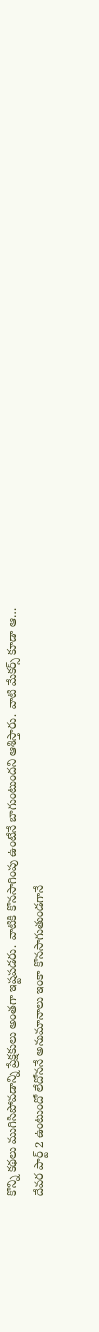కొన్ని కథలు ముగిసిపోవడాన్ని ప్రేక్షకులు అంతగా ఇష్టపడరు. వాటికి కొనసాగింపు ఉంటేనే బాగుంటుందని ఆశిస్తారు. వాటి మేకర్స్ కూడా ఆ…
దేవర పార్ట్ 2 ఉంటుందో లేదోననే అనుమానాలు ఇంకా కొనసాగుతుండగానే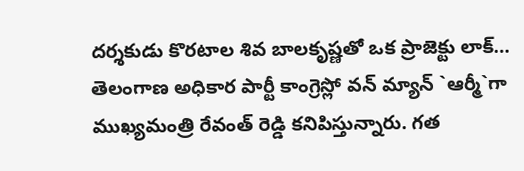దర్శకుడు కొరటాల శివ బాలకృష్ణతో ఒక ప్రాజెక్టు లాక్…
తెలంగాణ అధికార పార్టీ కాంగ్రెస్లో వన్ మ్యాన్ `ఆర్మీ`గా ముఖ్యమంత్రి రేవంత్ రెడ్డి కనిపిస్తున్నారు. గత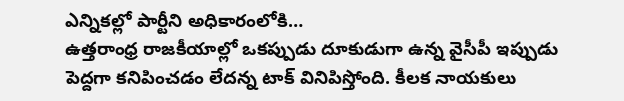ఎన్నికల్లో పార్టీని అధికారంలోకి…
ఉత్తరాంధ్ర రాజకీయాల్లో ఒకప్పుడు దూకుడుగా ఉన్న వైసీపీ ఇప్పుడు పెద్దగా కనిపించడం లేదన్న టాక్ వినిపిస్తోంది. కీలక నాయకులు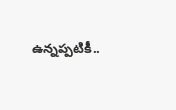ఉన్నప్పటికీ..